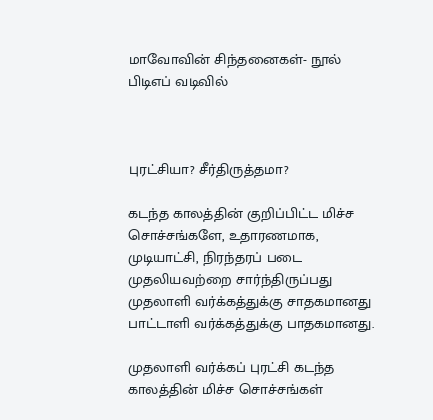மாவோவின் சிந்தனைகள்- நூல் பிடிஎப் வடிவில்



புரட்சியா? சீர்திருத்தமா?

கடந்த காலத்தின் குறிப்பிட்ட மிச்ச சொச்சங்களே, உதாரணமாக, முடியாட்சி, நிரந்தரப் படை முதலியவற்றை சார்ந்திருப்பது முதலாளி வர்க்கத்துக்கு சாதகமானது பாட்டாளி வர்க்கத்துக்கு பாதகமானது.

முதலாளி வர்க்கப் புரட்சி கடந்த காலத்தின் மிச்ச சொச்சங்கள்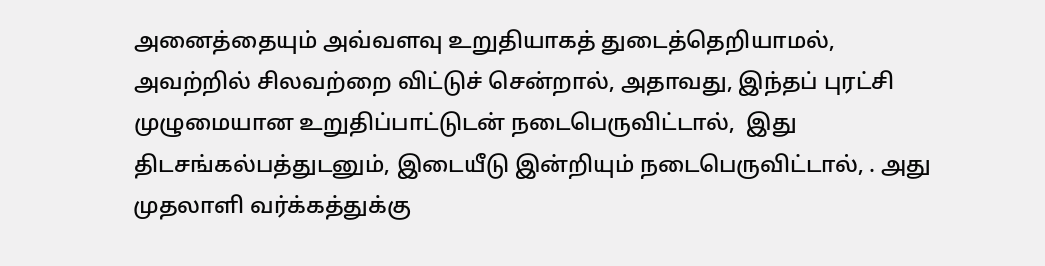அனைத்தையும் அவ்வளவு உறுதியாகத் துடைத்தெறியாமல், அவற்றில் சிலவற்றை விட்டுச் சென்றால், அதாவது, இந்தப் புரட்சி முழுமையான உறுதிப்பாட்டுடன் நடைபெருவிட்டால்,  இது திடசங்கல்பத்துடனும், இடையீடு இன்றியும் நடைபெருவிட்டால், . அது முதலாளி வர்க்கத்துக்கு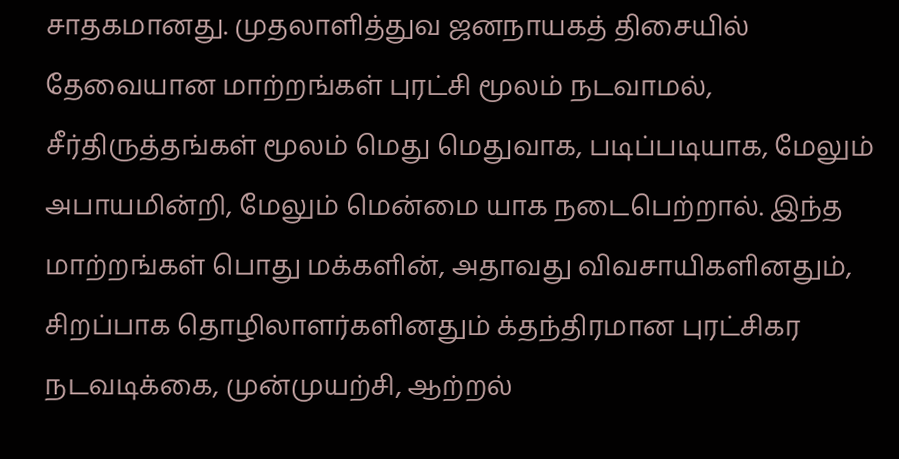சாதகமானது. முதலாளித்துவ ஜனநாயகத் திசையில் தேவையான மாற்றங்கள் புரட்சி மூலம் நடவாமல், சீர்திருத்தங்கள் மூலம் மெது மெதுவாக, படிப்படியாக, மேலும் அபாயமின்றி, மேலும் மென்மை யாக நடைபெற்றால். இந்த மாற்றங்கள் பொது மக்களின், அதாவது விவசாயிகளினதும், சிறப்பாக தொழிலாளர்களினதும் க்தந்திரமான புரட்சிகர நடவடிக்கை, முன்முயற்சி, ஆற்றல்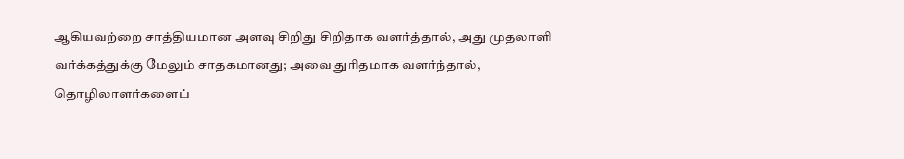ஆகியவற்றை சாத்தியமான அளவு சிறிது சிறிதாக வளர்த்தால், அது முதலாளி வர்க்கத்துக்கு மேலும் சாதகமானது; அவை துரிதமாக வளர்ந்தால், தொழிலாளர்களைப்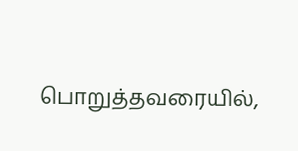பொறுத்தவரையில்,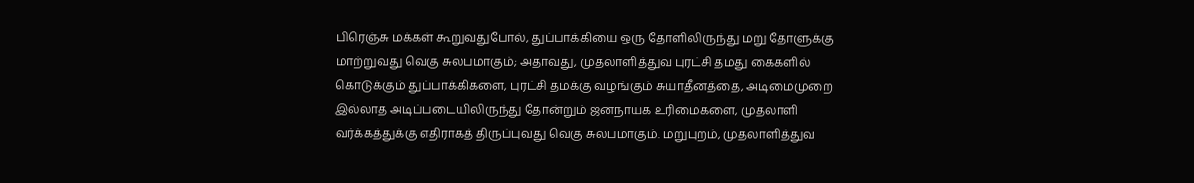பிரெஞ்சு மக்கள் கூறுவதுபோல், துப்பாக்கியை ஒரு தோளிலிருந்து மறு தோளுக்கு மாற்றுவது வெகு சுலபமாகும்; அதாவது, முதலாளித்துவ புரட்சி தமது கைகளில் கொடுக்கும் துப்பாக்கிகளை, புரட்சி தமக்கு வழங்கும் சுயாதீனத்தை, அடிமைமுறை இல்லாத அடிப்படையிலிருந்து தோன்றும் ஜனநாயக உரிமைகளை, முதலாளி வர்க்கத்துக்கு எதிராகத் திருப்புவது வெகு சுலபமாகும். மறுபுறம், முதலாளித்துவ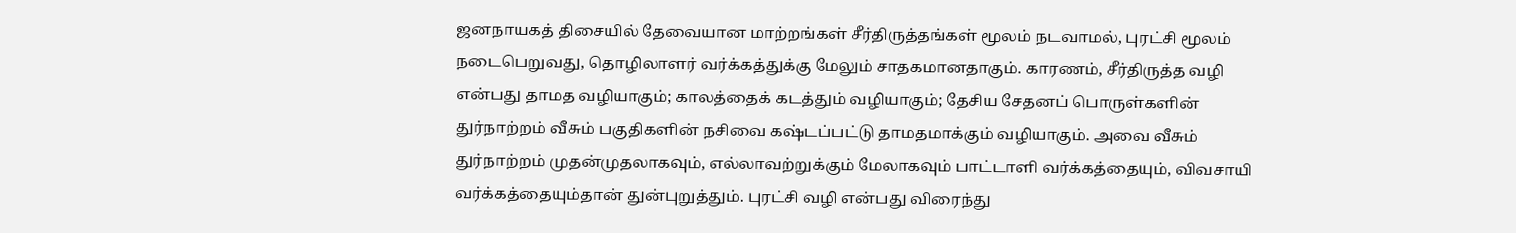ஜனநாயகத் திசையில் தேவையான மாற்றங்கள் சீர்திருத்தங்கள் மூலம் நடவாமல், புரட்சி மூலம் நடைபெறுவது, தொழிலாளர் வர்க்கத்துக்கு மேலும் சாதகமானதாகும். காரணம், சீர்திருத்த வழி என்பது தாமத வழியாகும்; காலத்தைக் கடத்தும் வழியாகும்; தேசிய சேதனப் பொருள்களின் துர்நாற்றம் வீசும் பகுதிகளின் நசிவை கஷ்டப்பட்டு தாமதமாக்கும் வழியாகும். அவை வீசும் துர்நாற்றம் முதன்முதலாகவும், எல்லாவற்றுக்கும் மேலாகவும் பாட்டாளி வர்க்கத்தையும், விவசாயி வர்க்கத்தையும்தான் துன்புறுத்தும். புரட்சி வழி என்பது விரைந்து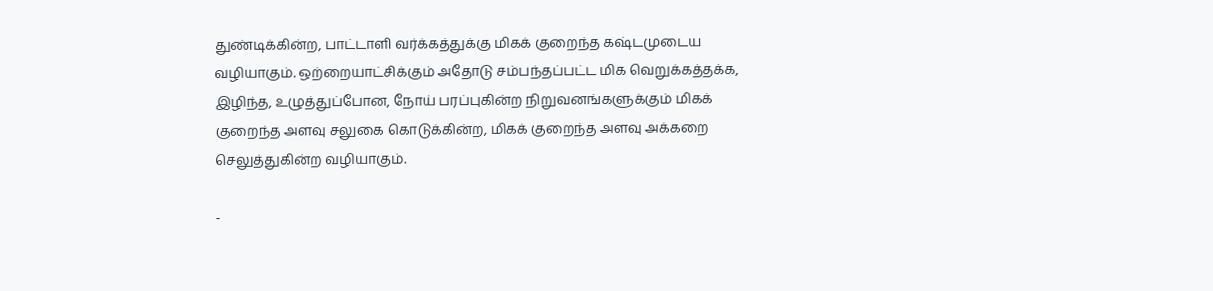துண்டிக்கின்ற, பாட்டாளி வர்க்கத்துக்கு மிகக் குறைந்த கஷ்டமுடைய வழியாகும். ஒற்றையாட்சிக்கும் அதோடு சம்பந்தப்பட்ட மிக வெறுக்கத்தக்க, இழிந்த, உழுத்துப்போன, நோய் பரப்புகின்ற நிறுவனங்களுக்கும் மிகக் குறைந்த அளவு சலுகை கொடுக்கின்ற, மிகக் குறைந்த அளவு அக்கறை செலுத்துகின்ற வழியாகும்.

-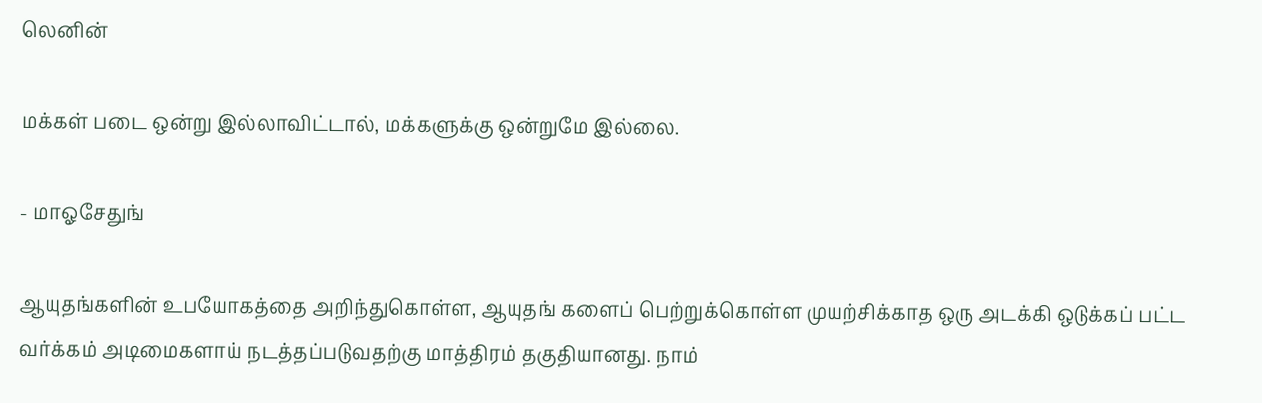லெனின்

மக்கள் படை ஒன்று இல்லாவிட்டால், மக்களுக்கு ஒன்றுமே இல்லை.

- மாஓசேதுங்

ஆயுதங்களின் உபயோகத்தை அறிந்துகொள்ள, ஆயுதங் களைப் பெற்றுக்கொள்ள முயற்சிக்காத ஒரு அடக்கி ஒடுக்கப் பட்ட வர்க்கம் அடிமைகளாய் நடத்தப்படுவதற்கு மாத்திரம் தகுதியானது. நாம்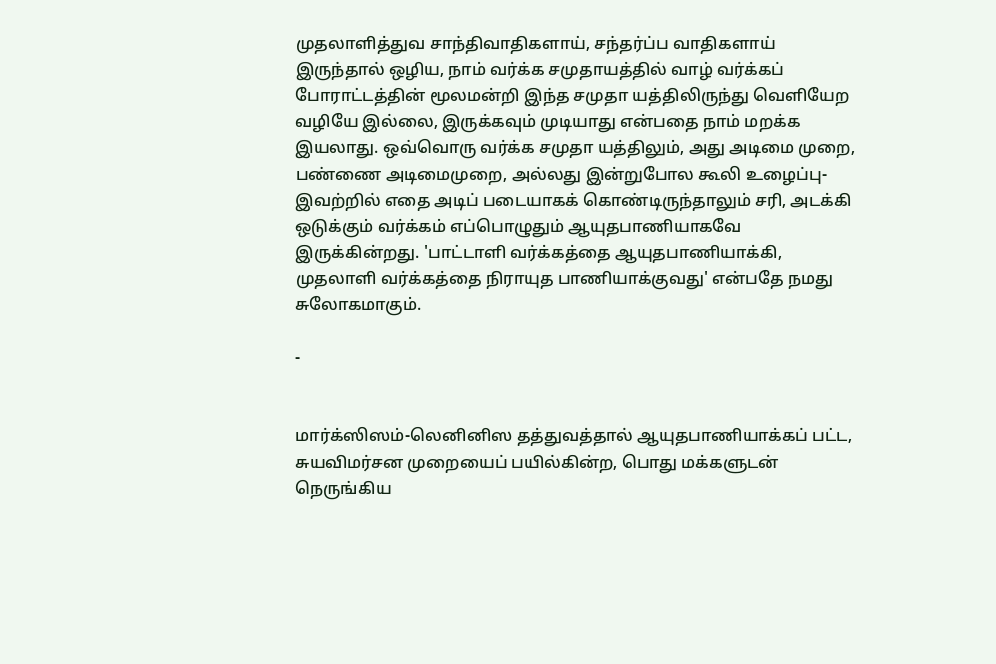முதலாளித்துவ சாந்திவாதிகளாய், சந்தர்ப்ப வாதிகளாய் இருந்தால் ஒழிய, நாம் வர்க்க சமுதாயத்தில் வாழ் வர்க்கப் போராட்டத்தின் மூலமன்றி இந்த சமுதா யத்திலிருந்து வெளியேற வழியே இல்லை, இருக்கவும் முடியாது என்பதை நாம் மறக்க இயலாது. ஒவ்வொரு வர்க்க சமுதா யத்திலும், அது அடிமை முறை, பண்ணை அடிமைமுறை, அல்லது இன்றுபோல கூலி உழைப்பு-இவற்றில் எதை அடிப் படையாகக் கொண்டிருந்தாலும் சரி, அடக்கி ஒடுக்கும் வர்க்கம் எப்பொழுதும் ஆயுதபாணியாகவே இருக்கின்றது. 'பாட்டாளி வர்க்கத்தை ஆயுதபாணியாக்கி, முதலாளி வர்க்கத்தை நிராயுத பாணியாக்குவது' என்பதே நமது சுலோகமாகும்.

-


மார்க்ஸிஸம்-லெனினிஸ தத்துவத்தால் ஆயுதபாணியாக்கப் பட்ட, சுயவிமர்சன முறையைப் பயில்கின்ற, பொது மக்களுடன் நெருங்கிய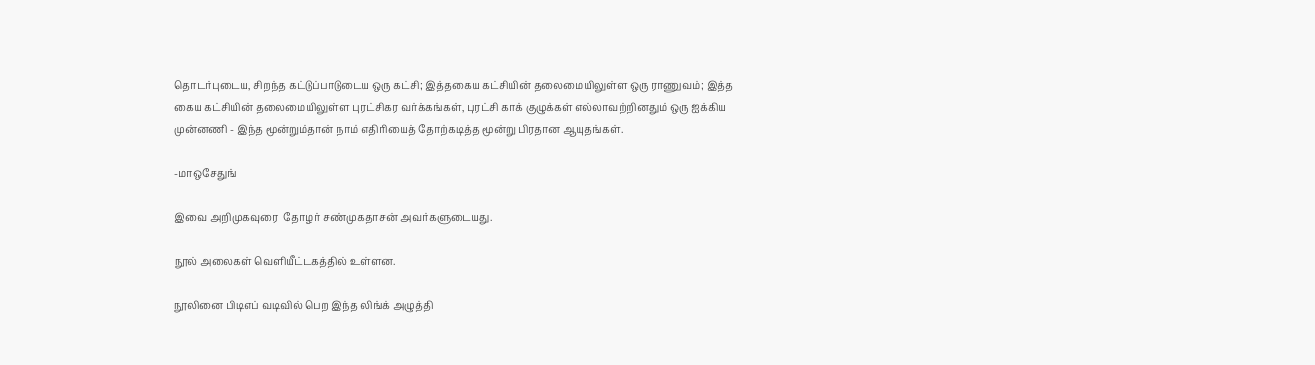தொடர்புடைய, சிறந்த கட்டுப்பாடுடைய ஒரு கட்சி; இத்தகைய கட்சியின் தலைமையிலுள்ள ஒரு ராணுவம்; இத்த கைய கட்சியின் தலைமையிலுள்ள புரட்சிகர வர்க்கங்கள், புரட்சி காக் குழுக்கள் எல்லாவற்றினதும் ஒரு ஐக்கிய முன்னணி - இந்த மூன்றும்தான் நாம் எதிரியைத் தோற்கடித்த மூன்று பிரதான ஆயுதங்கள்.

-மாஒசேதுங்

இவை அறிமுகவுரை  தோழர் சண்முகதாசன் அவர்களுடையது.

நூல் அலைகள் வெளியீட்டகத்தில் உள்ளன.

நூலினை பிடிஎப் வடிவில் பெற இந்த லிங்க் அழுத்தி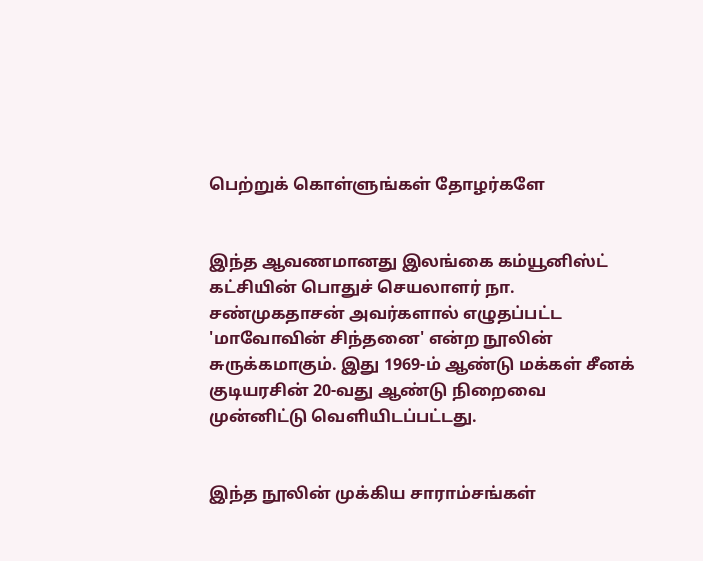பெற்றுக் கொள்ளுங்கள் தோழர்களே


இந்த ஆவணமானது இலங்கை கம்யூனிஸ்ட் கட்சியின் பொதுச் செயலாளர் நா. சண்முகதாசன் அவர்களால் எழுதப்பட்ட 'மாவோவின் சிந்தனை' என்ற நூலின் சுருக்கமாகும். இது 1969-ம் ஆண்டு மக்கள் சீனக் குடியரசின் 20-வது ஆண்டு நிறைவை முன்னிட்டு வெளியிடப்பட்டது.


இந்த நூலின் முக்கிய சாராம்சங்கள்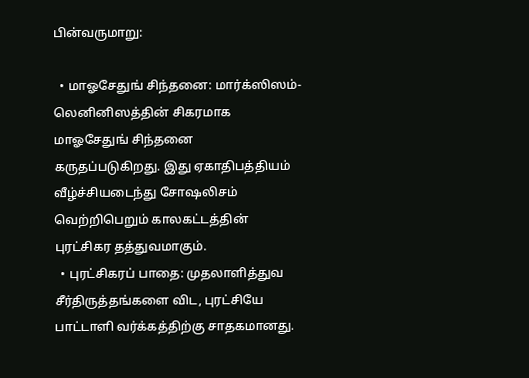பின்வருமாறு:

  • மாஓசேதுங் சிந்தனை: மார்க்ஸிஸம்-லெனினிஸத்தின் சிகரமாக மாஓசேதுங் சிந்தனை கருதப்படுகிறது. இது ஏகாதிபத்தியம் வீழ்ச்சியடைந்து சோஷலிசம் வெற்றிபெறும் காலகட்டத்தின் புரட்சிகர தத்துவமாகும்.
  • புரட்சிகரப் பாதை: முதலாளித்துவ சீர்திருத்தங்களை விட, புரட்சியே பாட்டாளி வர்க்கத்திற்கு சாதகமானது.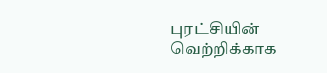புரட்சியின் வெற்றிக்காக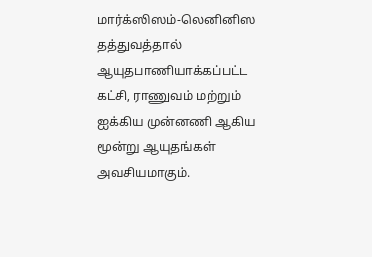மார்க்ஸிஸம்-லெனினிஸ தத்துவத்தால் ஆயுதபாணியாக்கப்பட்ட கட்சி, ராணுவம் மற்றும் ஐக்கிய முன்னணி ஆகிய மூன்று ஆயுதங்கள் அவசியமாகும்.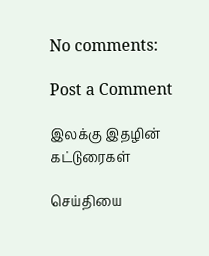No comments:

Post a Comment

இலக்கு இதழின் கட்டுரைகள்

செய்தியை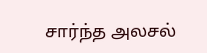சார்ந்த அலசல்